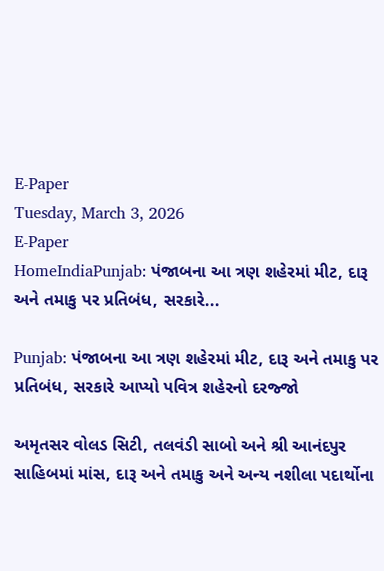E-Paper
Tuesday, March 3, 2026
E-Paper
HomeIndiaPunjab: પંજાબના આ ત્રણ શહેરમાં મીટ, દારૂ અને તમાકુ પર પ્રતિબંધ, સરકારે...

Punjab: પંજાબના આ ત્રણ શહેરમાં મીટ, દારૂ અને તમાકુ પર પ્રતિબંધ, સરકારે આપ્યો પવિત્ર શહેરનો દરજ્જો

અમૃતસર વોલડ સિટી, તલવંડી સાબો અને શ્રી આનંદપુર સાહિબમાં માંસ, દારૂ અને તમાકુ અને અન્ય નશીલા પદાર્થોના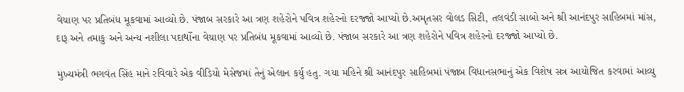વેચાણ પર પ્રતિબંધ મૂકવામાં આવ્યો છે. પંજાબ સરકારે આ ત્રણ શહેરોને પવિત્ર શહેરનો દરજ્જો આપ્યો છે.અમૃતસર વોલડ સિટી, તલવંડી સાબો અને શ્રી આનંદપુર સાહિબમાં માંસ, દારૂ અને તમાકુ અને અન્ય નશીલા પદાર્થોના વેચાણ પર પ્રતિબંધ મૂકવામાં આવ્યો છે. પંજાબ સરકારે આ ત્રણ શહેરોને પવિત્ર શહેરનો દરજ્જો આપ્યો છે.

મુખ્યમંત્રી ભગવંત સિંહ માને રવિવારે એક વીડિયો મેસેજમાં તેનું એલાન કર્યુ હતુ. ગયા મહિને શ્રી આનંદપુર સાહિબમાં પંજાબ વિધાનસભાનું એક વિશેષ સત્ર આયોજિત કરવામાં આવ્યુ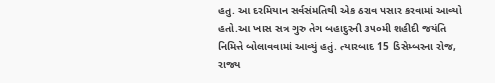હતુ. આ દરમિયાન સર્વસંમતિથી એક ઠરાવ પસાર કરવામાં આવ્યો હતો.આ ખાસ સત્ર ગુરુ તેગ બહાદુરની ૩૫૦મી શહીદી જયંતિ નિમિત્તે બોલાવવામાં આવ્યું હતું. ત્યારબાદ 15 ડિસેમ્બરના રોજ, રાજ્ય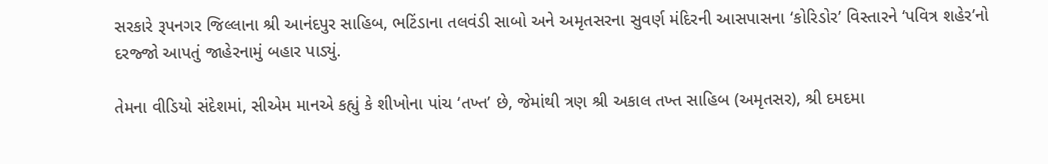સરકારે રૂપનગર જિલ્લાના શ્રી આનંદપુર સાહિબ, ભટિંડાના તલવંડી સાબો અને અમૃતસરના સુવર્ણ મંદિરની આસપાસના ‘કોરિડોર’ વિસ્તારને ‘પવિત્ર શહેર’નો દરજ્જો આપતું જાહેરનામું બહાર પાડ્યું.

તેમના વીડિયો સંદેશમાં, સીએમ માનએ કહ્યું કે શીખોના પાંચ ‘તખ્ત’ છે, જેમાંથી ત્રણ શ્રી અકાલ તખ્ત સાહિબ (અમૃતસર), શ્રી દમદમા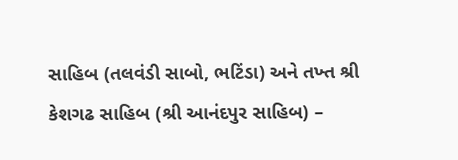સાહિબ (તલવંડી સાબો, ભટિંડા) અને તખ્ત શ્રી કેશગઢ સાહિબ (શ્રી આનંદપુર સાહિબ) –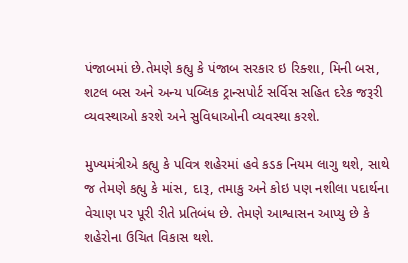પંજાબમાં છે.તેમણે કહ્યુ કે પંજાબ સરકાર ઇ રિક્શા, મિની બસ, શટલ બસ અને અન્ય પબ્લિક ટ્રાન્સપોર્ટ સર્વિસ સહિત દરેક જરૂરી વ્યવસ્થાઓ કરશે અને સુવિધાઓની વ્યવસ્થા કરશે.

મુખ્યમંત્રીએ કહ્યુ કે પવિત્ર શહેરમાં હવે કડક નિયમ લાગુ થશે, સાથે જ તેમણે કહ્યુ કે માંસ, દારૂ, તમાકુ અને કોઇ પણ નશીલા પદાર્થના વેચાણ પર પૂરી રીતે પ્રતિબંધ છે. તેમણે આશ્વાસન આપ્યુ છે કે શહેરોના ઉચિત વિકાસ થશે.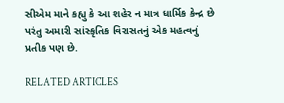સીએમ માને કહ્યુ કે આ શહેર ન માત્ર ધાર્મિક કેન્દ્ર છે પરંતુ અમારી સાંસ્કૃતિક વિરાસતનું એક મહત્વનું પ્રતીક પણ છે.

RELATED ARTICLES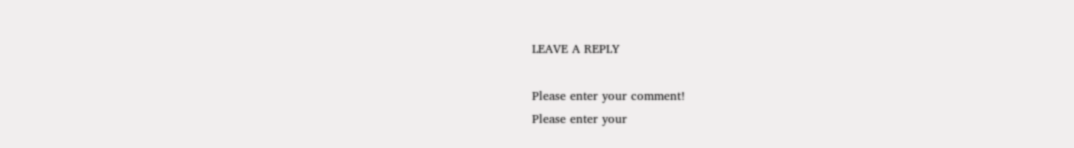LEAVE A REPLY

Please enter your comment!
Please enter your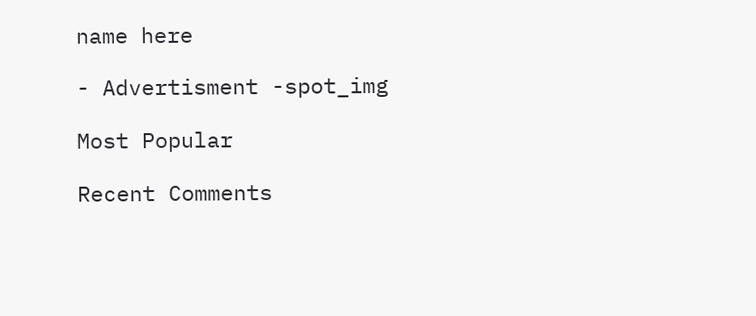name here

- Advertisment -spot_img

Most Popular

Recent Comments